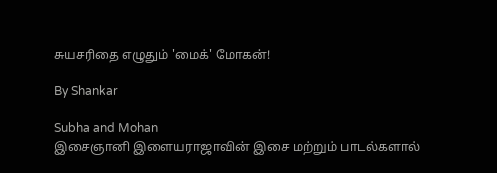சுயசரிதை எழுதும் 'மைக்' மோகன்!

By Shankar

Subha and Mohan
இசைஞானி இளையராஜாவின் இசை மற்றும் பாடல்களால்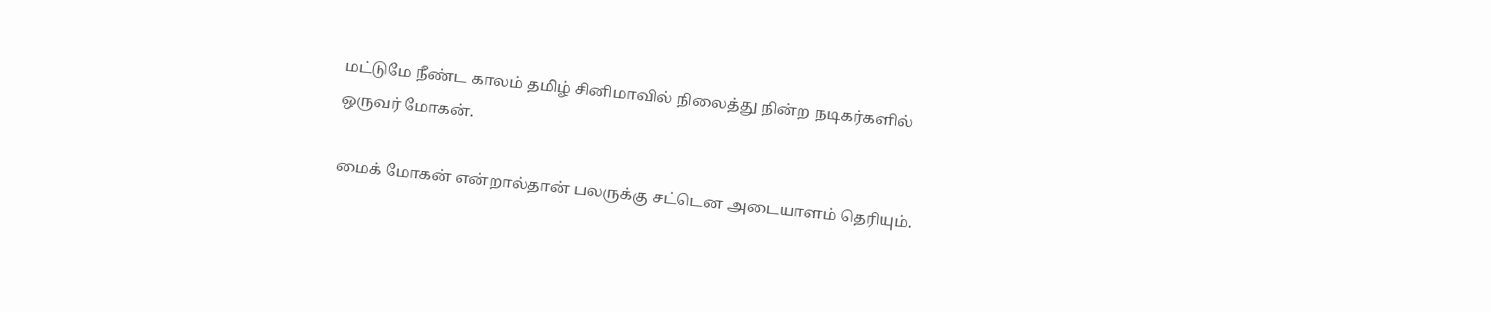மட்டுமே நீண்ட காலம் தமிழ் சினிமாவில் நிலைத்து நின்ற நடிகர்களில் ஒருவர் மோகன்.

மைக் மோகன் என்றால்தான் பலருக்கு சட்டென அடையாளம் தெரியும்.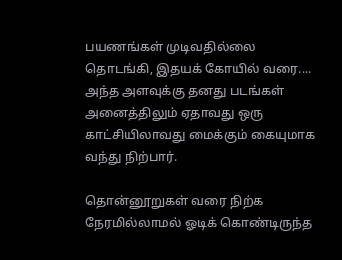பயணங்கள் முடிவதில்லை தொடங்கி, இதயக் கோயில் வரை.... அந்த அளவுக்கு தனது படங்கள் அனைத்திலும் ஏதாவது ஒரு காட்சியிலாவது மைக்கும் கையுமாக வந்து நிற்பார்.

தொன்னூறுகள் வரை நிற்க நேரமில்லாமல் ஓடிக் கொண்டிருந்த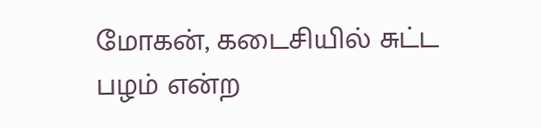மோகன், கடைசியில் சுட்ட பழம் என்ற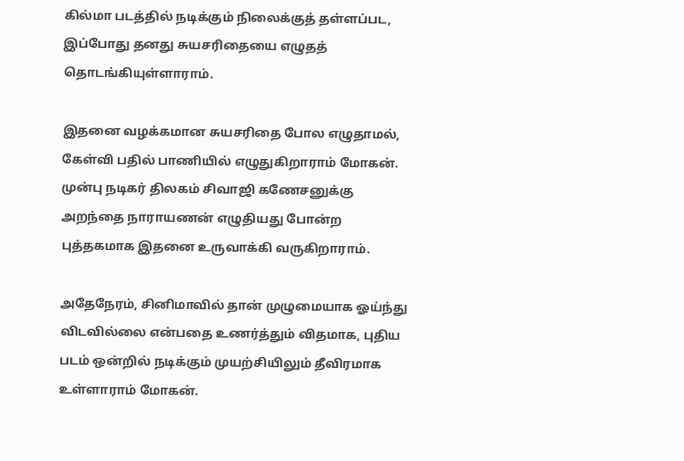கில்மா படத்தில் நடிக்கும் நிலைக்குத் தள்ளப்பட, இப்போது தனது சுயசரிதையை எழுதத் தொடங்கியுள்ளாராம்.

இதனை வழக்கமான சுயசரிதை போல எழுதாமல், கேள்வி பதில் பாணியில் எழுதுகிறாராம் மோகன். முன்பு நடிகர் திலகம் சிவாஜி கணேசனுக்கு அறந்தை நாராயணன் எழுதியது போன்ற புத்தகமாக இதனை உருவாக்கி வருகிறாராம்.

அதேநேரம், சினிமாவில் தான் முழுமையாக ஓய்ந்து விடவில்லை என்பதை உணர்த்தும் விதமாக, புதிய படம் ஒன்றில் நடிக்கும் முயற்சியிலும் தீவிரமாக உள்ளாராம் மோகன்.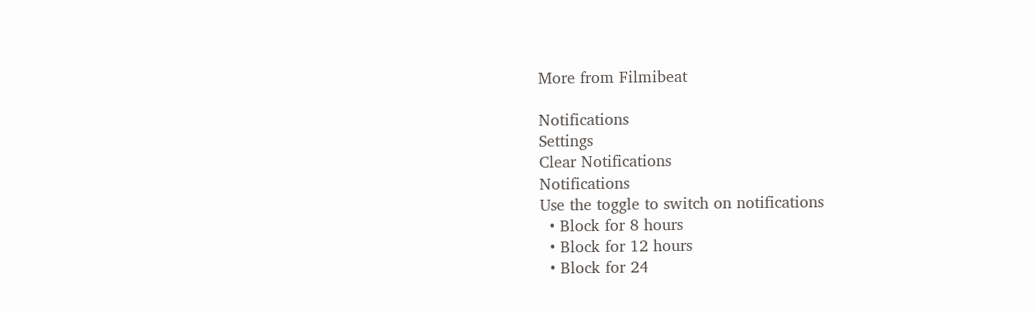More from Filmibeat

Notifications
Settings
Clear Notifications
Notifications
Use the toggle to switch on notifications
  • Block for 8 hours
  • Block for 12 hours
  • Block for 24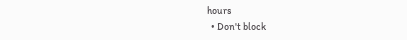hours
  • Don't block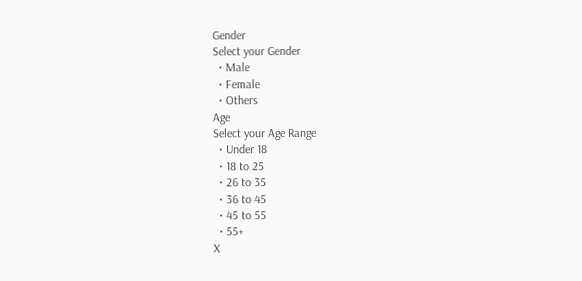Gender
Select your Gender
  • Male
  • Female
  • Others
Age
Select your Age Range
  • Under 18
  • 18 to 25
  • 26 to 35
  • 36 to 45
  • 45 to 55
  • 55+
X